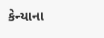કેન્યાના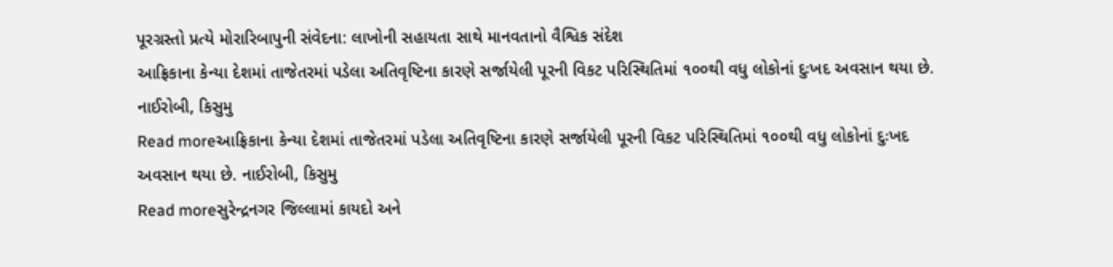પૂરગ્રસ્તો પ્રત્યે મોરારિબાપુની સંવેદના: લાખોની સહાયતા સાથે માનવતાનો વૈશ્વિક સંદેશ
આફ્રિકાના કેન્યા દેશમાં તાજેતરમાં પડેલા અતિવૃષ્ટિના કારણે સર્જાયેલી પૂરની વિકટ પરિસ્થિતિમાં ૧૦૦થી વધુ લોકોનાં દુઃખદ અવસાન થયા છે. નાઈરોબી, કિસુમુ
Read moreઆફ્રિકાના કેન્યા દેશમાં તાજેતરમાં પડેલા અતિવૃષ્ટિના કારણે સર્જાયેલી પૂરની વિકટ પરિસ્થિતિમાં ૧૦૦થી વધુ લોકોનાં દુઃખદ અવસાન થયા છે. નાઈરોબી, કિસુમુ
Read moreસુરેન્દ્રનગર જિલ્લામાં કાયદો અને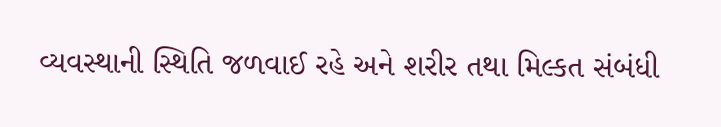વ્યવસ્થાની સ્થિતિ જળવાઈ રહે અને શરીર તથા મિલ્કત સંબંધી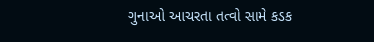ગુનાઓ આચરતા તત્વો સામે કડક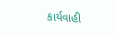કાર્યવાહી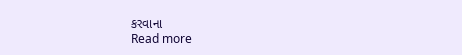કરવાના
Read more